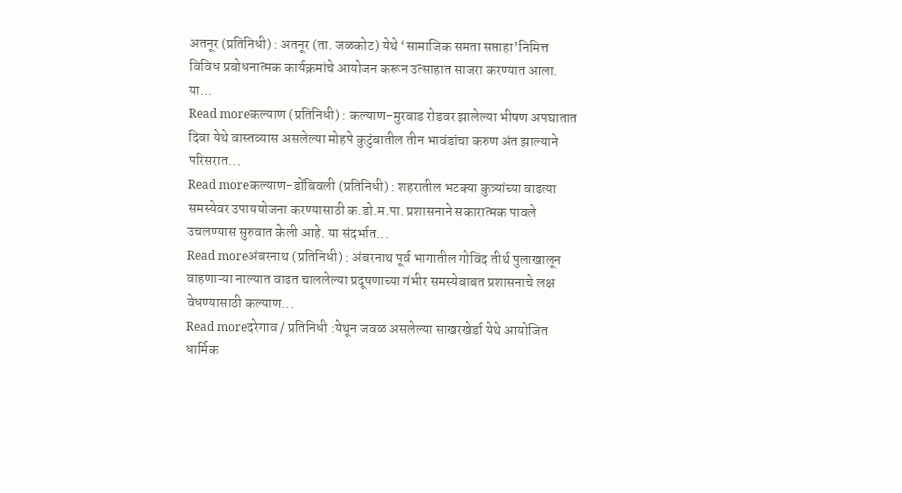अतनूर (प्रतिनिधी) : अतनूर (ता. जळकोट) येथे ‘सामाजिक समता सप्ताहा’निमित्त विविध प्रबोधनात्मक कार्यक्रमांचे आयोजन करून उत्साहात साजरा करण्यात आला. या...
Read moreकल्याण (प्रतिनिधी) : कल्याण-मुरबाड रोडवर झालेल्या भीषण अपघातात दिवा येथे वास्तव्यास असलेल्या मोहपे कुटुंबातील तीन भावंडांचा करुण अंत झाल्याने परिसरात...
Read moreकल्याण-डोंबिवली (प्रतिनिधी) : शहरातील भटक्या कुत्र्यांच्या वाढत्या समस्येवर उपाययोजना करण्यासाठी क.डो.म.पा. प्रशासनाने सकारात्मक पावले उचलण्यास सुरुवात केली आहे. या संदर्भात...
Read moreअंबरनाथ (प्रतिनिधी) : अंबरनाथ पूर्व भागातील गोविंद तीर्थ पुलाखालून वाहणाऱ्या नाल्यात वाढत चाललेल्या प्रदूषणाच्या गंभीर समस्येबाबत प्रशासनाचे लक्ष वेधण्यासाठी कल्याण...
Read moreदरेगाव / प्रतिनिधी :येथून जवळ असलेल्या साखरखेर्डा येथे आयोजित धार्मिक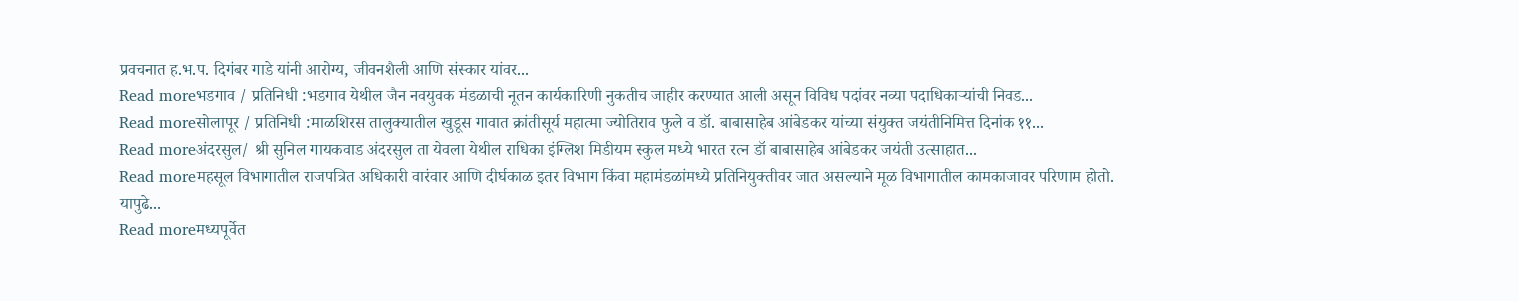प्रवचनात ह.भ.प. दिगंबर गाडे यांनी आरोग्य, जीवनशैली आणि संस्कार यांवर...
Read moreभडगाव / प्रतिनिधी :भडगाव येथील जैन नवयुवक मंडळाची नूतन कार्यकारिणी नुकतीच जाहीर करण्यात आली असून विविध पदांवर नव्या पदाधिकाऱ्यांची निवड...
Read moreसोलापूर / प्रतिनिधी :माळशिरस तालुक्यातील खुडूस गावात क्रांतीसूर्य महात्मा ज्योतिराव फुले व डॉ. बाबासाहेब आंबेडकर यांच्या संयुक्त जयंतीनिमित्त दिनांक ११...
Read moreअंदरसुल/ श्री सुनिल गायकवाड अंदरसुल ता येवला येथील राधिका इंग्लिश मिडीयम स्कुल मध्ये भारत रत्न डॉ बाबासाहेब आंबेडकर जयंती उत्साहात...
Read moreमहसूल विभागातील राजपत्रित अधिकारी वारंवार आणि दीर्घकाळ इतर विभाग किंवा महामंडळांमध्ये प्रतिनियुक्तीवर जात असल्याने मूळ विभागातील कामकाजावर परिणाम होतो. यापुढे...
Read moreमध्यपूर्वेत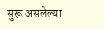सुरू असलेल्या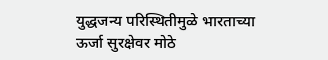युद्धजन्य परिस्थितीमुळे भारताच्या ऊर्जा सुरक्षेवर मोठे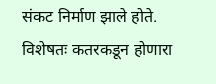संकट निर्माण झाले होते. विशेषतः कतरकडून होणारा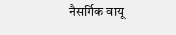नैसर्गिक वायू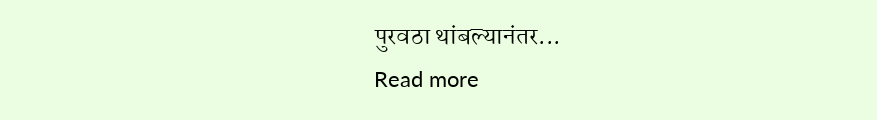पुरवठा थांबल्यानंतर...
Read more